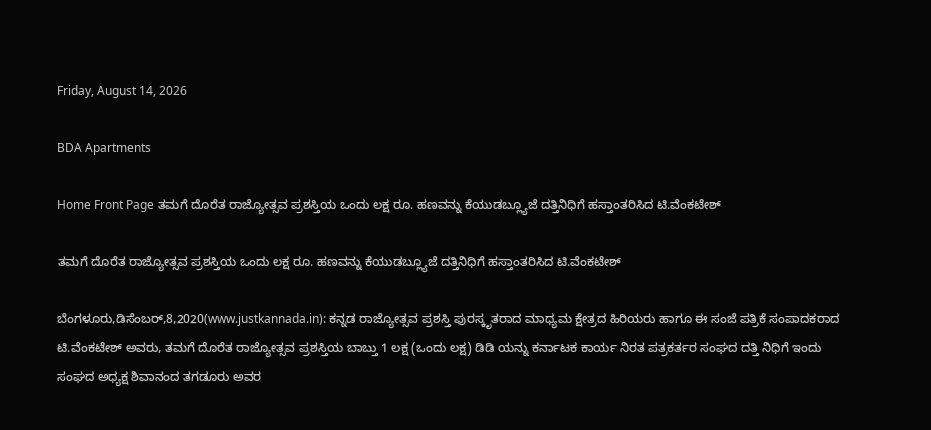Friday, August 14, 2026

BDA Apartments

Home Front Page ತಮಗೆ ದೊರೆತ ರಾಜ್ಯೋತ್ಸವ ಪ್ರಶಸ್ತಿಯ ಒಂದು ಲಕ್ಷ ರೂ. ಹಣವನ್ನು ಕೆಯುಡಬ್ಲ್ಯೂಜೆ ದತ್ತಿನಿಧಿಗೆ ಹಸ್ತಾಂತರಿಸಿದ ಟಿ.ವೆಂಕಟೇಶ್

ತಮಗೆ ದೊರೆತ ರಾಜ್ಯೋತ್ಸವ ಪ್ರಶಸ್ತಿಯ ಒಂದು ಲಕ್ಷ ರೂ. ಹಣವನ್ನು ಕೆಯುಡಬ್ಲ್ಯೂಜೆ ದತ್ತಿನಿಧಿಗೆ ಹಸ್ತಾಂತರಿಸಿದ ಟಿ.ವೆಂಕಟೇಶ್

ಬೆಂಗಳೂರು,ಡಿಸೆಂಬರ್,8,2020(www.justkannada.in): ಕನ್ನಡ ರಾಜ್ಯೋತ್ಸವ ಪ್ರಶಸ್ತಿ ಪುರಸ್ಕೃತರಾದ ಮಾಧ್ಯಮ ಕ್ಷೇತ್ರದ ಹಿರಿಯರು ಹಾಗೂ ಈ ಸಂಜೆ ಪತ್ರಿಕೆ ಸಂಪಾದಕರಾದ ಟಿ.ವೆಂಕಟೇಶ್ ಅವರು, ತಮಗೆ ದೊರೆತ ರಾಜ್ಯೋತ್ಸವ ಪ್ರಶಸ್ತಿಯ ಬಾಬ್ತು 1 ಲಕ್ಷ (ಒಂದು ಲಕ್ಷ) ಡಿಡಿ ಯನ್ನು ಕರ್ನಾಟಕ ಕಾರ್ಯ ನಿರತ ಪತ್ರಕರ್ತರ ಸಂಘದ ದತ್ತಿ ನಿಧಿಗೆ ಇಂದು ಸಂಘದ ಅಧ್ಯಕ್ಷ ಶಿವಾನಂದ ತಗಡೂರು ಅವರ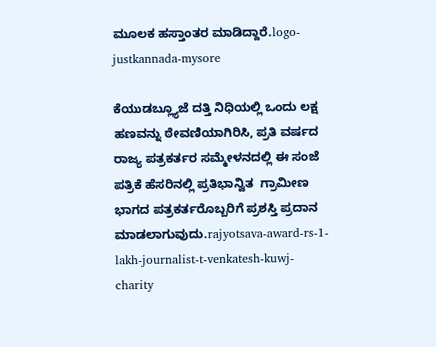ಮೂಲಕ ಹಸ್ತಾಂತರ ಮಾಡಿದ್ದಾರೆ.logo-justkannada-mysore

ಕೆಯುಡಬ್ಲ್ಯೂಜೆ ದತ್ತಿ ನಿಧಿಯಲ್ಲಿ ಒಂದು ಲಕ್ಷ ಹಣವನ್ನು ಠೇವಣಿಯಾಗಿರಿಸಿ, ಪ್ರತಿ ವರ್ಷದ ರಾಜ್ಯ ಪತ್ರಕರ್ತರ ಸಮ್ಮೇಳನದಲ್ಲಿ ಈ ಸಂಜೆ ಪತ್ರಿಕೆ ಹೆಸರಿನಲ್ಲಿ ಪ್ರತಿಭಾನ್ವಿತ  ಗ್ರಾಮೀಣ ಭಾಗದ ಪತ್ರಕರ್ತರೊಬ್ಬರಿಗೆ ಪ್ರಶಸ್ತಿ ಪ್ರದಾನ ಮಾಡಲಾಗುವುದು.rajyotsava-award-rs-1-lakh-journalist-t-venkatesh-kuwj-charity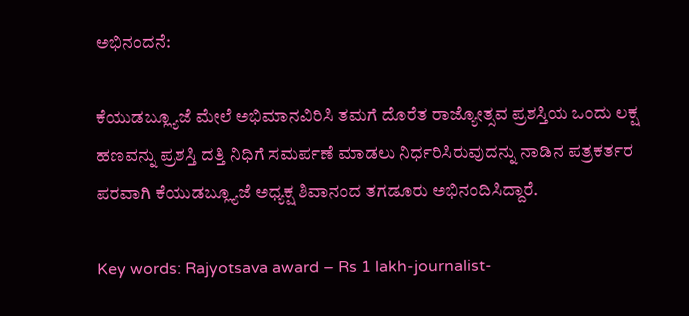ಅಭಿನಂದನೆ:

ಕೆಯುಡಬ್ಲ್ಯೂಜೆ ಮೇಲೆ ಅಭಿಮಾನವಿರಿಸಿ ತಮಗೆ ದೊರೆತ ರಾಜ್ಯೋತ್ಸವ ಪ್ರಶಸ್ತಿಯ ಒಂದು ಲಕ್ಷ ಹಣವನ್ನು ಪ್ರಶಸ್ತಿ ದತ್ತಿ ನಿಧಿಗೆ ಸಮರ್ಪಣೆ ಮಾಡಲು ನಿರ್ಧರಿಸಿರುವುದನ್ನು ನಾಡಿನ ಪತ್ರಕರ್ತರ ಪರವಾಗಿ ಕೆಯುಡಬ್ಲ್ಯೂಜೆ ಅಧ್ಯಕ್ಷ ಶಿವಾನಂದ ತಗಡೂರು ಅಭಿನಂದಿಸಿದ್ದಾರೆ.

Key words: Rajyotsava award – Rs 1 lakh-journalist-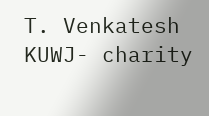T. Venkatesh KUWJ- charity